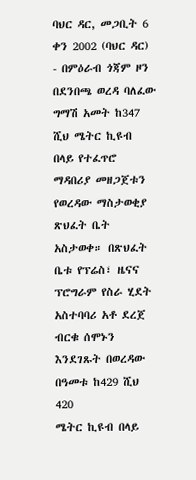ባህር ዳር, መጋቢት 6 ቀን 2002 (ባህር ዳር) - በምዕራብ ጎጃም ዞን በደንበጫ ወረዳ ባለፈው ግማሽ አመት ከ347 ሺህ ሜትር ኪዩብ በላይ የተፈጥሮ ማዳበሪያ መዘጋጀቱን የወረዳው ማስታወቂያ ጽህፈት ቤት አስታወቀ። በጽህፈት ቤቱ የፕሬስ፣ ዜናና ፕሮግራም የስራ ሂደት አስተባባሪ አቶ ደረጀ ብርቁ ሰሞኑን እንደገጹት በወረዳው በዓመቱ ከ429 ሺህ 420
ሜትር ኪዩብ በላይ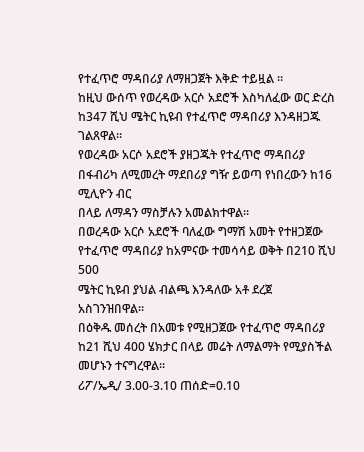የተፈጥሮ ማዳበሪያ ለማዘጋጀት እቅድ ተይዟል ።
ከዚህ ውሰጥ የወረዳው አርሶ አደሮች እስካለፈው ወር ድረስ ከ347 ሺህ ሜትር ኪዩብ የተፈጥሮ ማዳበሪያ እንዳዘጋጁ ገልጸዋል።
የወረዳው አርሶ አደሮች ያዘጋጁት የተፈጥሮ ማዳበሪያ በፋብሪካ ለሚመረት ማደበሪያ ግዥ ይወጣ የነበረውን ከ16 ሚሊዮን ብር
በላይ ለማዳን ማስቻሉን አመልክተዋል።
በወረዳው አርሶ አደሮች ባለፈው ግማሽ አመት የተዘጋጀው የተፈጥሮ ማዳበሪያ ከአምናው ተመሳሳይ ወቅት በ210 ሺህ 500
ሜትር ኪዩብ ያህል ብልጫ እንዳለው አቶ ደረጀ አስገንዝበዋል።
በዕቅዱ መሰረት በአመቱ የሚዘጋጀው የተፈጥሮ ማዳበሪያ ከ21 ሺህ 400 ሄክታር በላይ መሬት ለማልማት የሚያስችል መሆኑን ተናግረዋል።
ሪፖ/ኤዲ/ 3.00-3.10 ጠሰድ=0.10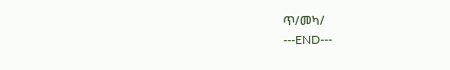ጥ/መካ/
---END---